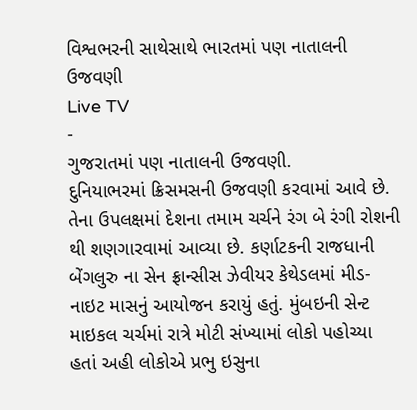વિશ્વભરની સાથેસાથે ભારતમાં પણ નાતાલની ઉજવણી
Live TV
-
ગુજરાતમાં પણ નાતાલની ઉજવણી.
દુનિયાભરમાં ક્રિસમસની ઉજવણી કરવામાં આવે છે. તેના ઉપલક્ષમાં દેશના તમામ ચર્ચને રંગ બે રંગી રોશની થી શણગારવામાં આવ્યા છે. કર્ણાટકની રાજધાની બેંગલુરુ ના સેન ફ્રાન્સીસ ઝેવીયર કેથેડલમાં મીડ-નાઇટ માસનું આયોજન કરાયું હતું. મુંબઇની સેન્ટ માઇકલ ચર્ચમાં રાત્રે મોટી સંખ્યામાં લોકો પહોચ્યા હતાં અહી લોકોએ પ્રભુ ઇસુના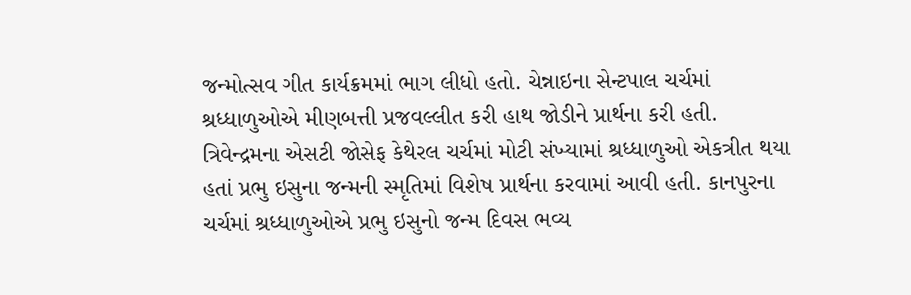જન્મોત્સવ ગીત કાર્યક્રમમાં ભાગ લીધો હતો. ચેન્નાઇના સેન્ટપાલ ચર્ચમાં શ્રધ્ધાળુઓએ મીણબત્તી પ્રજવલ્લીત કરી હાથ જોડીને પ્રાર્થના કરી હતી.
ત્રિવેન્દ્રમના એસટી જોસેફ કેથેરલ ચર્ચમાં મોટી સંખ્યામાં શ્રધ્ધાળુઓ એકત્રીત થયા હતાં પ્રભુ ઇસુના જન્મની સ્મૃતિમાં વિશેષ પ્રાર્થના કરવામાં આવી હતી. કાનપુરના ચર્ચમાં શ્રધ્ધાળુઓએ પ્રભુ ઇસુનો જન્મ દિવસ ભવ્ય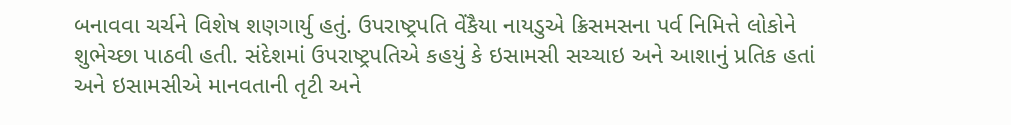બનાવવા ચર્ચને વિશેષ શણગાર્યુ હતું. ઉપરાષ્ટ્રપતિ વેંકૈયા નાયડુએ ક્રિસમસના પર્વ નિમિત્તે લોકોને શુભેચ્છા પાઠવી હતી. સંદેશમાં ઉપરાષ્ટ્રપતિએ કહયું કે ઇસામસી સચ્ચાઇ અને આશાનું પ્રતિક હતાં અને ઇસામસીએ માનવતાની તૃટી અને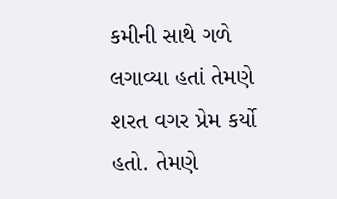કમીની સાથે ગળે લગાવ્યા હતાં તેમણે શરત વગર પ્રેમ કર્યો હતો. તેમણે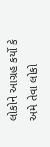લોકોને આગ્રહ કર્યો કે અમે તેવા લોકો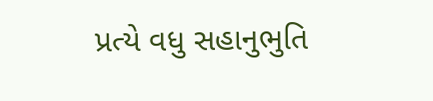પ્રત્યે વધુ સહાનુભુતિ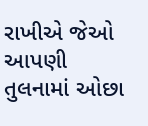રાખીએ જેઓ આપણી તુલનામાં ઓછા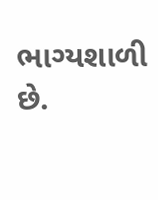ભાગ્યશાળી છે.